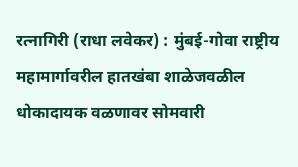रत्नागिरी (राधा लवेकर) : मुंबई-गोवा राष्ट्रीय महामार्गावरील हातखंबा शाळेजवळील धोकादायक वळणावर सोमवारी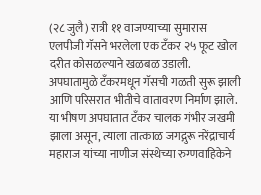(२८ जुलै) रात्री ११ वाजण्याच्या सुमारास एलपीजी गॅसने भरलेला एक टँकर २५ फूट खोल दरीत कोसळल्याने खळबळ उडाली. अपघातामुळे टँकरमधून गॅसची गळती सुरू झाली आणि परिसरात भीतीचे वातावरण निर्माण झाले. या भीषण अपघातात टँकर चालक गंभीर जखमी झाला असून, त्याला तात्काळ जगद्गुरू नरेंद्राचार्य महाराज यांच्या नाणीज संस्थेच्या रुग्णवाहिकेने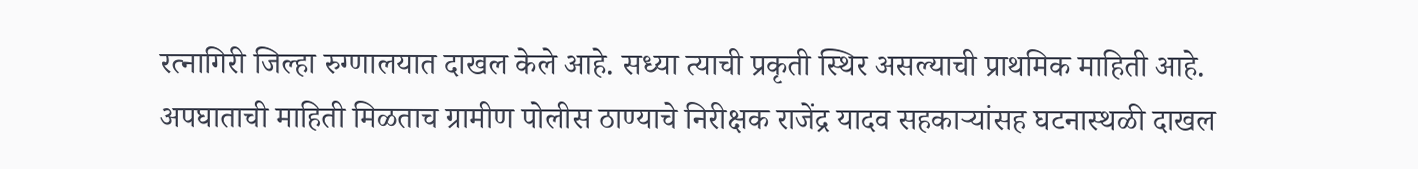रत्नागिरी जिल्हा रुग्णालयात दाखल केले आहे. सध्या त्याची प्रकृती स्थिर असल्याची प्राथमिक माहिती आहे.
अपघाताची माहिती मिळताच ग्रामीण पोलीस ठाण्याचे निरीक्षक राजेंद्र यादव सहकाऱ्यांसह घटनास्थळी दाखल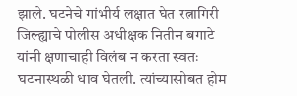झाले. घटनेचे गांभीर्य लक्षात घेत रत्नागिरी जिल्ह्याचे पोलीस अधीक्षक नितीन बगाटे यांनी क्षणाचाही विलंब न करता स्वतः घटनास्थळी धाव घेतली. त्यांच्यासोबत होम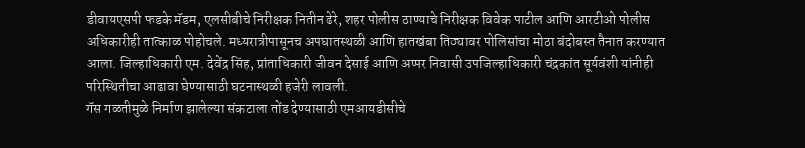डीवायएसपी फडके मॅडम, एलसीबीचे निरीक्षक नितीन ढेरे, शहर पोलीस ठाण्याचे निरीक्षक विवेक पाटील आणि आरटीओ पोलीस अधिकारीही तात्काळ पोहोचले. मध्यरात्रीपासूनच अपघातस्थळी आणि हातखंबा तिठ्यावर पोलिसांचा मोठा बंदोबस्त तैनात करण्यात आला. जिल्हाधिकारी एम. देवेंद्र सिंह, प्रांताधिकारी जीवन देसाई आणि अप्पर निवासी उपजिल्हाधिकारी चंद्रकांत सूर्यवंशी यांनीही परिस्थितीचा आढावा घेण्यासाठी घटनास्थळी हजेरी लावली.
गॅस गळतीमुळे निर्माण झालेल्या संकटाला तोंड देण्यासाठी एमआयडीसीचे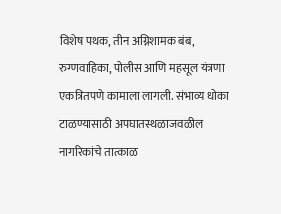विशेष पथक, तीन अग्निशामक बंब, रुग्णवाहिका, पोलीस आणि महसूल यंत्रणा एकत्रितपणे कामाला लागली. संभाव्य धोका टाळण्यासाठी अपघातस्थळाजवळील नागरिकांचे तात्काळ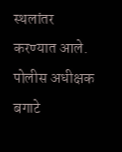स्थलांतर करण्यात आले. पोलीस अधीक्षक बगाटे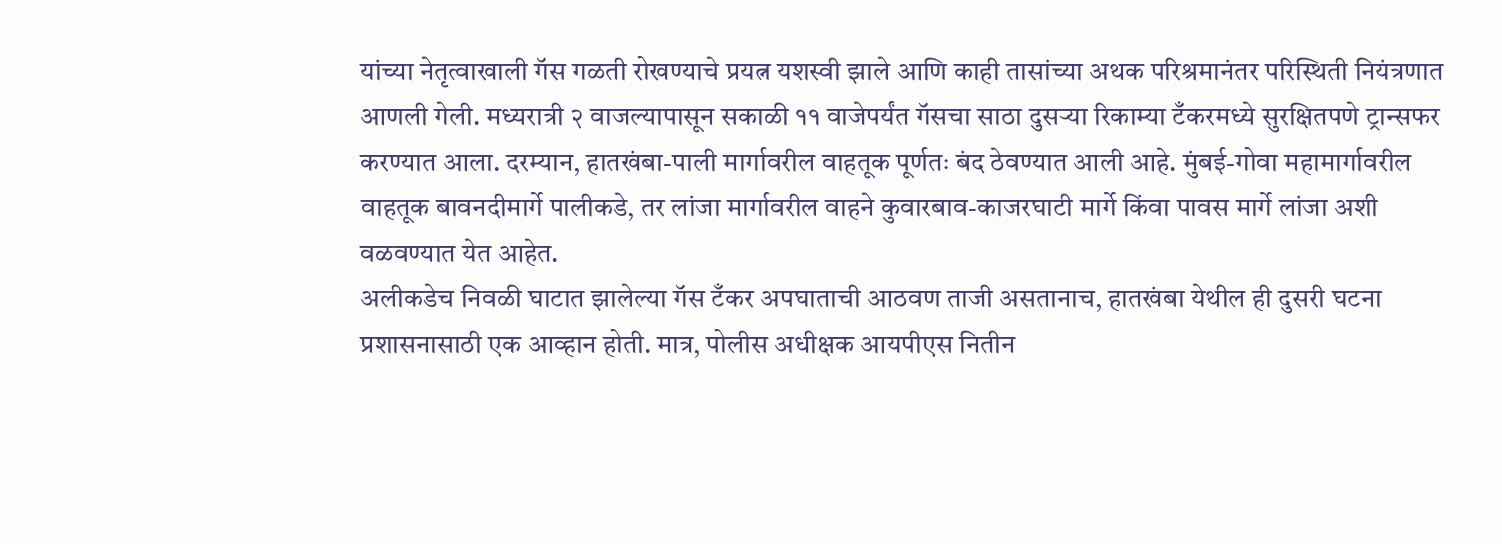यांच्या नेतृत्वाखाली गॅस गळती रोखण्याचे प्रयत्न यशस्वी झाले आणि काही तासांच्या अथक परिश्रमानंतर परिस्थिती नियंत्रणात आणली गेली. मध्यरात्री २ वाजल्यापासून सकाळी ११ वाजेपर्यंत गॅसचा साठा दुसऱ्या रिकाम्या टँकरमध्ये सुरक्षितपणे ट्रान्सफर करण्यात आला. दरम्यान, हातखंबा-पाली मार्गावरील वाहतूक पूर्णतः बंद ठेवण्यात आली आहे. मुंबई-गोवा महामार्गावरील वाहतूक बावनदीमार्गे पालीकडे, तर लांजा मार्गावरील वाहने कुवारबाव-काजरघाटी मार्गे किंवा पावस मार्गे लांजा अशी वळवण्यात येत आहेत.
अलीकडेच निवळी घाटात झालेल्या गॅस टँकर अपघाताची आठवण ताजी असतानाच, हातखंबा येथील ही दुसरी घटना प्रशासनासाठी एक आव्हान होती. मात्र, पोलीस अधीक्षक आयपीएस नितीन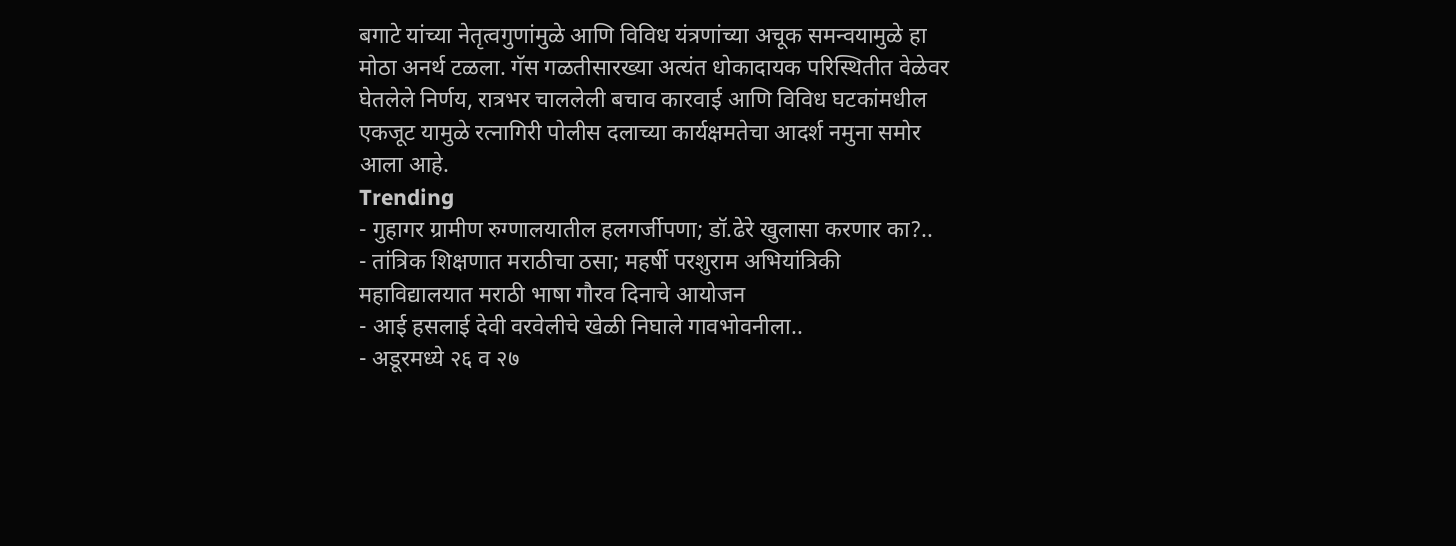बगाटे यांच्या नेतृत्वगुणांमुळे आणि विविध यंत्रणांच्या अचूक समन्वयामुळे हा मोठा अनर्थ टळला. गॅस गळतीसारख्या अत्यंत धोकादायक परिस्थितीत वेळेवर घेतलेले निर्णय, रात्रभर चाललेली बचाव कारवाई आणि विविध घटकांमधील एकजूट यामुळे रत्नागिरी पोलीस दलाच्या कार्यक्षमतेचा आदर्श नमुना समोर आला आहे.
Trending
- गुहागर ग्रामीण रुग्णालयातील हलगर्जीपणा; डॉ.ढेरे खुलासा करणार का?..
- तांत्रिक शिक्षणात मराठीचा ठसा; महर्षी परशुराम अभियांत्रिकी महाविद्यालयात मराठी भाषा गौरव दिनाचे आयोजन
- आई हसलाई देवी वरवेलीचे खेळी निघाले गावभोवनीला..
- अडूरमध्ये २६ व २७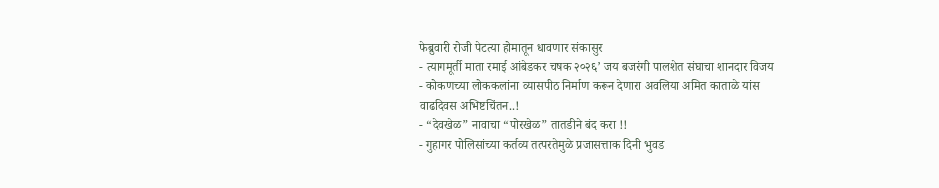फेब्रुवारी रोजी पेटत्या होमातून धावणार संकासुर
- त्यागमूर्ती माता रमाई आंबेडकर चषक २०२६’ जय बजरंगी पालशेत संघाचा शानदार विजय
- कोकणच्या लोककलांना व्यासपीठ निर्माण करून देणारा अवलिया अमित काताळे यांस वाढदिवस अभिष्टचिंतन..!
- “देवखेळ” नावाचा “पोरखेळ” तातडीने बंद करा !!
- गुहागर पोलिसांच्या कर्तव्य तत्परतेमुळे प्रजासत्ताक दिनी भुवड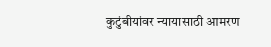कुटुंबीयांवर न्यायासाठी आमरण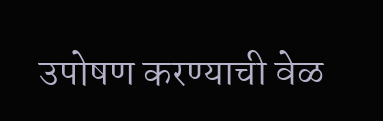उपोषण करण्याची वेळ